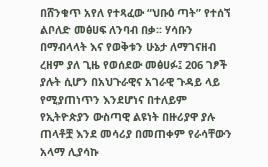በሸንቁጥ አየለ የተጻፈው “ህቡዕ ጣት” የተሰኘ ልቦለድ መፅሀፍ ለንባብ በቃ፡፡ ሃሳቡን በማብላላት እና የወቅቱን ሁኔታ ለማገናዘብ ረዘም ያለ ጊዜ የወሰደው መፅሀፉ፤ 206 ገፆች ያሉት ሲሆን በአህጉራዊና አገራዊ ጉዳይ ላይ የሚያጠነጥን እንደሆነና በተለይም የኢትዮጵያን ውስጣዊ ልዩነት በዙሪያዋ ያሉ ጠላቶቿ እንደ መሳሪያ በመጠቀም የራሳቸውን አላማ ሊያሳኩ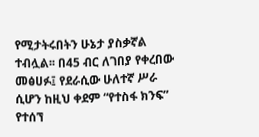የሚታትሩበትን ሁኔታ ያስቃኛል ተብሏል፡፡ በ45 ብር ለገበያ የቀረበው መፅሀፉ፤ የደራሲው ሁለተኛ ሥራ ሲሆን ከዚህ ቀደም “የተስፋ ክንፍ” የተሰኘ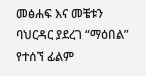መፅሐፍ እና መቼቱን ባህርዳር ያደረገ “ማዕበል” የተሰኘ ፊልም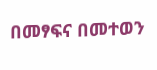በመፃፍና በመተወን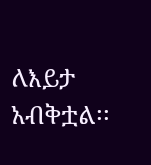ለእይታ አብቅቷል፡፡